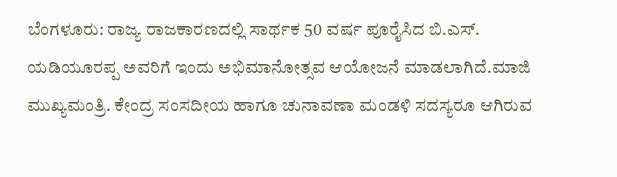ಬೆಂಗಳೂರು: ರಾಜ್ಯ ರಾಜಕಾರಣದಲ್ಲಿ ಸಾರ್ಥಕ 50 ವರ್ಷ ಪೂರೈಸಿದ ಬಿ.ಎಸ್. ಯಡಿಯೂರಪ್ಪ ಅವರಿಗೆ ಇಂದು ಅಭಿಮಾನೋತ್ಸವ ಆಯೋಜನೆ ಮಾಡಲಾಗಿದೆ.ಮಾಜಿ ಮುಖ್ಯಮಂತ್ರಿ. ಕೇಂದ್ರ ಸಂಸದೀಯ ಹಾಗೂ ಚುನಾವಣಾ ಮಂಡಳಿ ಸದಸ್ಯರೂ ಆಗಿರುವ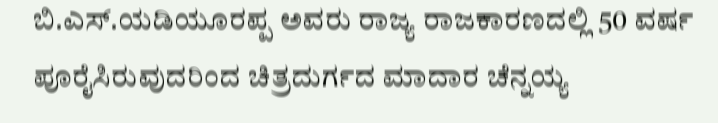ಬಿ.ಎಸ್.ಯಡಿಯೂರಪ್ಪ ಅವರು ರಾಜ್ಯ ರಾಜಕಾರಣದಲ್ಲಿ 50 ವರ್ಷ ಪೂರೈಸಿರುವುದರಿಂದ ಚಿತ್ರದುರ್ಗದ ಮಾದಾರ ಚೆನ್ನಯ್ಯ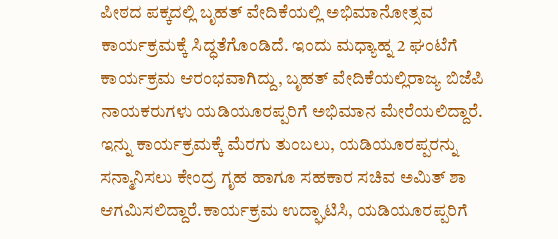ಪೀಠದ ಪಕ್ಕದಲ್ಲಿ ಬೃಹತ್ ವೇದಿಕೆಯಲ್ಲಿ ಅಭಿಮಾನೋತ್ಸವ ಕಾರ್ಯಕ್ರಮಕ್ಕೆ ಸಿದ್ಧತೆಗೊಂಡಿದೆ. ಇಂದು ಮಧ್ಯಾಹ್ನ 2 ಘಂಟೆಗೆ ಕಾರ್ಯಕ್ರಮ ಆರಂಭವಾಗಿದ್ದು, ಬೃಹತ್ ವೇದಿಕೆಯಲ್ಲಿರಾಜ್ಯ ಬಿಜೆಪಿ ನಾಯಕರುಗಳು ಯಡಿಯೂರಪ್ಪರಿಗೆ ಅಭಿಮಾನ ಮೇರೆಯಲಿದ್ದಾರೆ. ಇನ್ನು ಕಾರ್ಯಕ್ರಮಕ್ಕೆ ಮೆರಗು ತುಂಬಲು, ಯಡಿಯೂರಪ್ಪರನ್ನು ಸನ್ಮಾನಿಸಲು ಕೇಂದ್ರ ಗೃಹ ಹಾಗೂ ಸಹಕಾರ ಸಚಿವ ಅಮಿತ್ ಶಾ ಆಗಮಿಸಲಿದ್ದಾರೆ.ಕಾರ್ಯಕ್ರಮ ಉದ್ಘಾಟಿಸಿ, ಯಡಿಯೂರಪ್ಪರಿಗೆ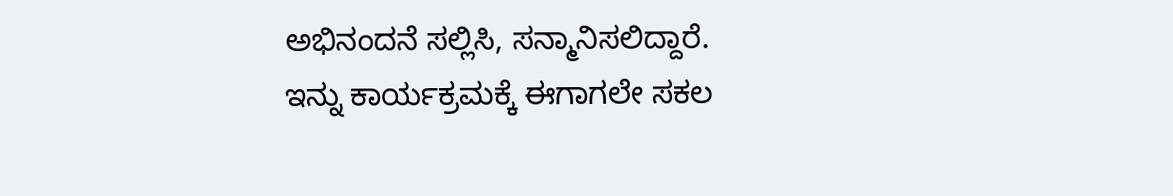ಅಭಿನಂದನೆ ಸಲ್ಲಿಸಿ, ಸನ್ಮಾನಿಸಲಿದ್ದಾರೆ.
ಇನ್ನು ಕಾರ್ಯಕ್ರಮಕ್ಕೆ ಈಗಾಗಲೇ ಸಕಲ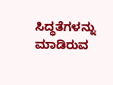ಸಿದ್ಧತೆಗಳನ್ನು ಮಾಡಿರುವ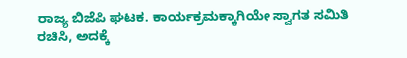ರಾಜ್ಯ ಬಿಜೆಪಿ ಘಟಕ. ಕಾರ್ಯಕ್ರಮಕ್ಕಾಗಿಯೇ ಸ್ವಾಗತ ಸಮಿತಿ ರಚಿಸಿ, ಅದಕ್ಕೆ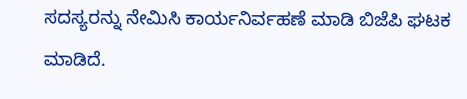ಸದಸ್ಯರನ್ನು ನೇಮಿಸಿ ಕಾರ್ಯನಿರ್ವಹಣೆ ಮಾಡಿ ಬಿಜೆಪಿ ಘಟಕ ಮಾಡಿದೆ.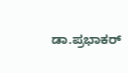ಡಾ.ಪ್ರಭಾಕರ್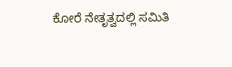ಕೋರೆ ನೇತೃತ್ವದಲ್ಲಿ ಸಮಿತಿ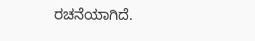ರಚನೆಯಾಗಿದೆ.